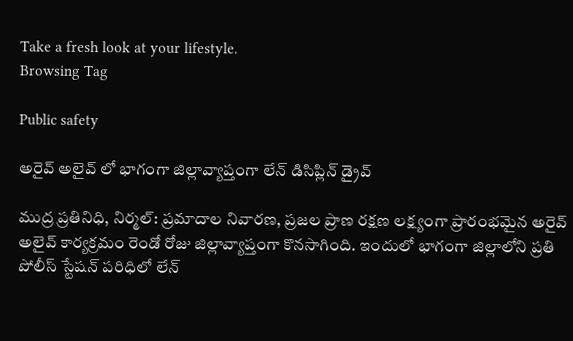Take a fresh look at your lifestyle.
Browsing Tag

Public safety

అరైవ్ అలైవ్ లో భాగంగా జిల్లావ్యాప్తంగా లేన్ డిసిప్లిన్ డ్రైవ్

ముద్ర ప్రతినిధి, నిర్మల్: ప్రమాదాల నివారణ, ప్రజల ప్రాణ రక్షణ లక్ష్యంగా ప్రారంభమైన అరైవ్ అలైవ్ కార్యక్రమం రెండో రోజు జిల్లావ్యాప్తంగా కొనసాగింది. ఇందులో భాగంగా జిల్లాలోని ప్రతి పోలీస్ స్టేషన్ పరిధిలో లేన్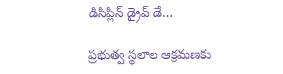డిసిప్లిన్ డ్రైవ్ డే…

ప్రభుత్వ స్థలాల ఆక్రమణకు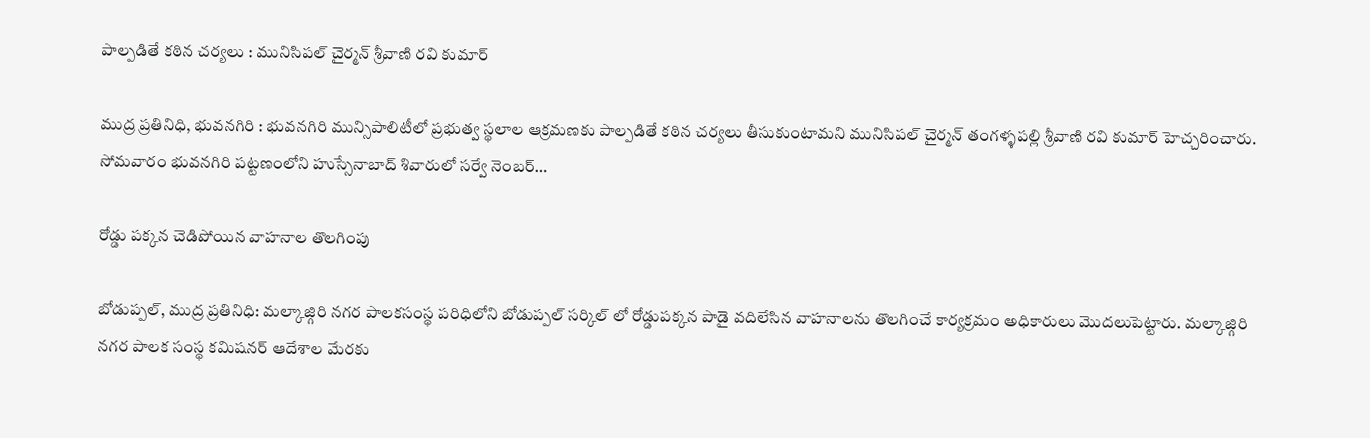పాల్పడితే కఠిన చర్యలు : మునిసిపల్ చైర్మన్ శ్రీవాణి రవి కుమార్

ముద్ర ప్రతినిధి, భువనగిరి : భువనగిరి మున్సిపాలిటీలో ప్రభుత్వ స్థలాల ఆక్రమణకు పాల్పడితే కఠిన చర్యలు తీసుకుంటామని మునిసిపల్ చైర్మన్ తంగళ్ళపల్లి శ్రీవాణి రవి కుమార్ హెచ్చరించారు. సోమవారం భువనగిరి పట్టణంలోని హుస్సేనాబాద్ శివారులో సర్వే నెంబర్…

రోడ్డు పక్కన చెడిపోయిన వాహనాల తొలగింపు

బోడుప్పల్, ముద్ర ప్రతినిధి: మల్కాజ్గిరి నగర పాలకసంస్థ పరిధిలోని బోడుప్పల్ సర్కిల్ లో రోడ్డుపక్కన పాడై వదిలేసిన వాహనాలను తొలగించే కార్యక్రమం అధికారులు మొదలుపెట్టారు. మల్కాజ్గిరి నగర పాలక సంస్థ కమిషనర్ ఆదేశాల మేరకు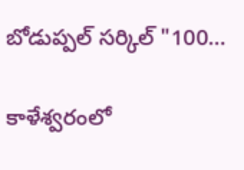బోడుప్పల్ సర్కిల్ "100…

కాళేశ్వరంలో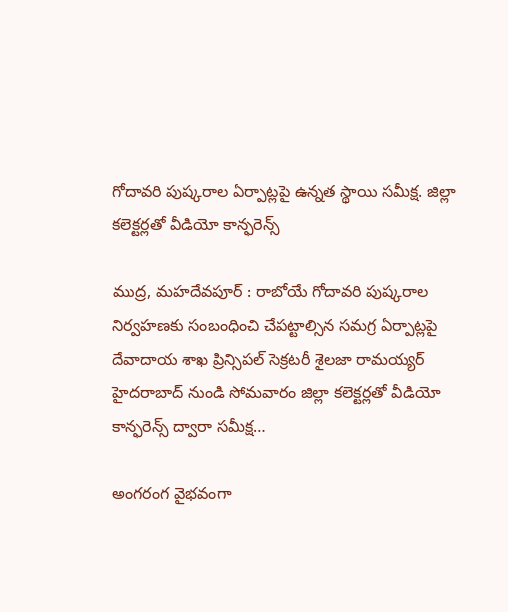గోదావరి పుష్కరాల ఏర్పాట్లపై ఉన్నత స్థాయి సమీక్ష. జిల్లా కలెక్టర్లతో వీడియో కాన్ఫరెన్స్

ముద్ర, మహదేవపూర్ : రాబోయే గోదావరి పుష్కరాల నిర్వహణకు సంబంధించి చేపట్టాల్సిన సమగ్ర ఏర్పాట్లపై దేవాదాయ శాఖ ప్రిన్సిపల్ సెక్రటరీ శైలజా రామయ్యర్ హైదరాబాద్ నుండి సోమవారం జిల్లా కలెక్టర్లతో వీడియో కాన్ఫరెన్స్ ద్వారా సమీక్ష…

అంగరంగ వైభవంగా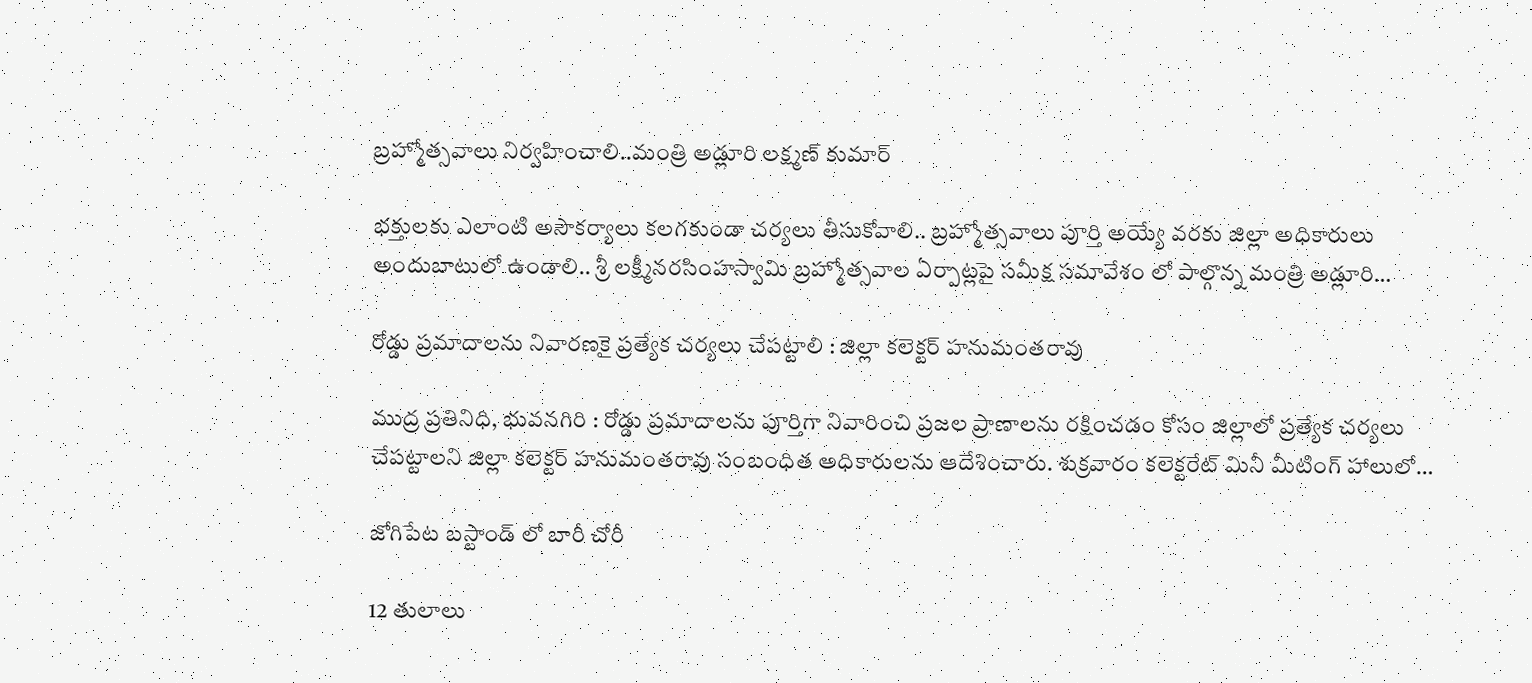బ్రహ్మోత్సవాలు నిర్వహించాలి..మంత్రి అడ్లూరి లక్ష్మణ్ కుమార్

భక్తులకు ఎలాంటి అసౌకర్యాలు కలగకుండా చర్యలు తీసుకోవాలి.. బ్రహ్మోత్సవాలు పూర్తి అయ్యే వరకు జిల్లా అధికారులు అందుబాటులో ఉండాలి.. శ్రీ లక్ష్మీనరసింహస్వామి బ్రహ్మోత్సవాల ఏర్పాట్లపై సమీక్ష సమావేశం లో పాల్గొన్న మంత్రి అడ్లూరి…

రోడ్డు ప్రమాదాలను నివారణకై ప్రత్యేక చర్యలు చేపట్టాలి : జిల్లా కలెక్టర్ హనుమంతరావు

ముద్ర ప్రతినిధి, భువనగిరి : రోడ్డు ప్రమాదాలను పూర్తిగా నివారించి ప్రజల ప్రాణాలను రక్షించడం కోసం జిల్లాలో ప్రత్యేక చర్యలు చేపట్టాలని జిల్లా కలెక్టర్ హనుమంతరావు సంబంధిత అధికారులను ఆదేశించారు. శుక్రవారం కలెక్టరేట్ మినీ మీటింగ్ హాలులో…

జోగిపేట బస్టాండ్ లో బారీ చోరీ

12 తులాలు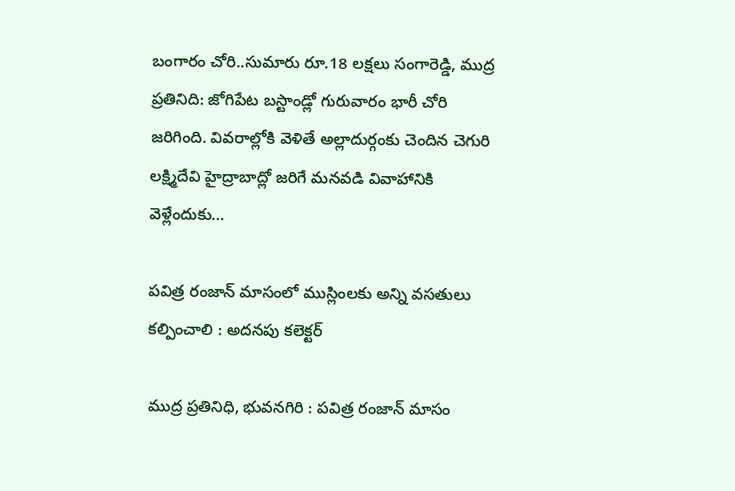బంగారం చోరి..సుమారు రూ.18 లక్షలు సంగారెడ్డి, ముద్ర ప్రతినిది: జోగిపేట బస్టాండ్లో గురువారం భారీ చోరి జరిగింది. వివరాల్లోకి వెళితే అల్లాదుర్గంకు చెందిన చెగురి లక్ష్మిదేవి హైద్రాబాద్లో జరిగే మనవడి వివాహానికి వెళ్లేందుకు…

పవిత్ర రంజాన్ మాసంలో ముస్లింలకు అన్ని వసతులు కల్పించాలి : అదనపు కలెక్టర్

ముద్ర ప్రతినిధి, భువనగిరి : పవిత్ర రంజాన్ మాసం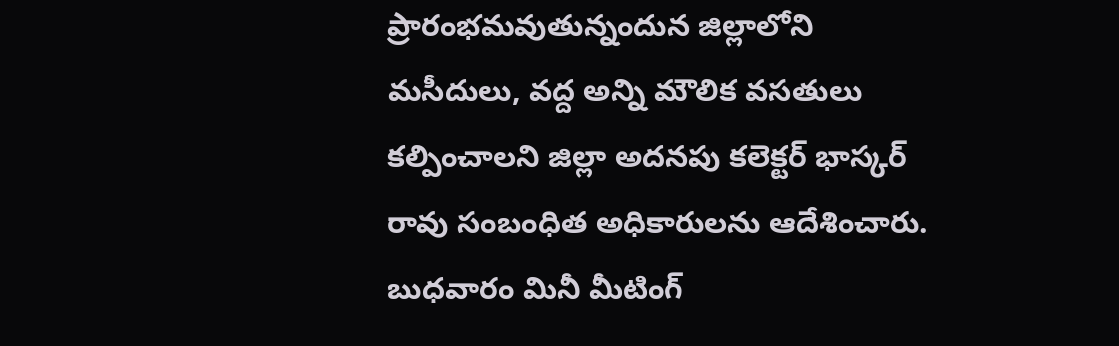ప్రారంభమవుతున్నందున జిల్లాలోని మసీదులు, వద్ద అన్ని మౌలిక వసతులు కల్పించాలని జిల్లా అదనపు కలెక్టర్ భాస్కర్ రావు సంబంధిత అధికారులను ఆదేశించారు. బుధవారం మినీ మీటింగ్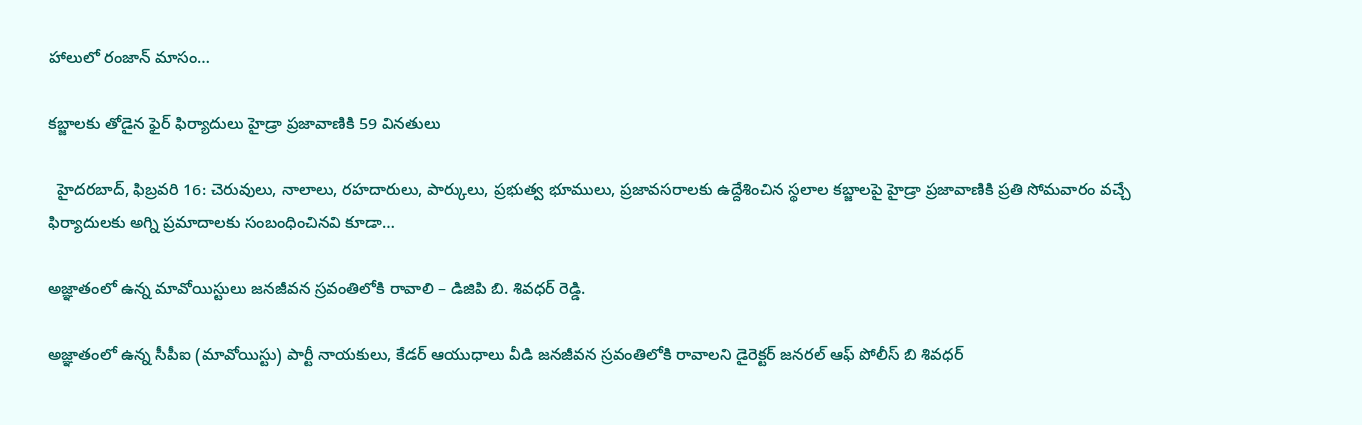హాలులో రంజాన్ మాసం…

క‌బ్జాల‌కు తోడైన ఫైర్ ఫిర్యాదులు హైడ్రా ప్ర‌జావాణికి 59 విన‌తులు

  హైద‌ర‌బాద్‌, ఫిబ్ర‌వ‌రి 16: చెరువులు, నాలాలు, ర‌హ‌దారులు, పార్కులు, ప్ర‌భుత్వ భూములు, ప్ర‌జావ‌స‌రాల‌కు ఉద్దేశించిన స్థ‌లాల క‌బ్జాల‌పై హైడ్రా ప్ర‌జావాణికి ప్ర‌తి సోమ‌వారం వ‌చ్చే ఫిర్యాదుల‌కు అగ్ని ప్ర‌మాదాల‌కు సంబంధించిన‌వి కూడా…

అజ్ఞాతంలో ఉన్న మావోయిస్టులు జనజీవన స్రవంతిలోకి రావాలి – డిజిపి బి. శివధర్ రెడ్డి.

అజ్ఞాతంలో ఉన్న సీపీఐ (మావోయిస్టు) పార్టీ నాయకులు, కేడర్ ఆయుధాలు వీడి జనజీవన స్రవంతిలోకి రావాలని డైరెక్టర్ జనరల్ ఆఫ్ పోలీస్ బి శివధర్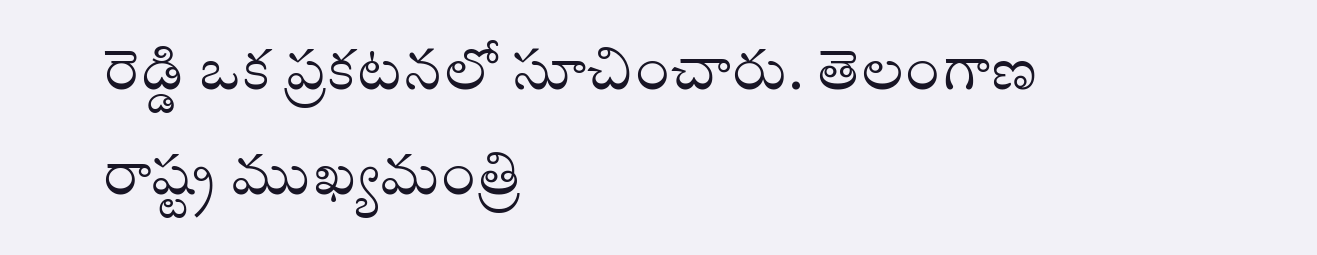రెడ్డి ఒక ప్రకటనలో సూచించారు. తెలంగాణ రాష్ట్ర ముఖ్యమంత్రి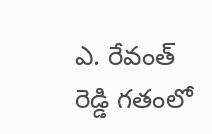ఎ. రేవంత్ రెడ్డి గతంలో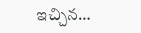ఇచ్చిన…